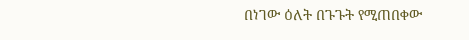በነገው ዕለት በጉጉት የሚጠበቀው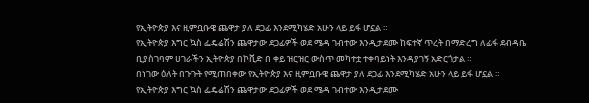የኢትዮጵያ እና ዚምቧቡዌ ጨዋታ ያለ ደጋፊ እንደሚካሄድ አሁን ላይ ይፋ ሆኗል ።
የኢትዮጵያ እግር ኳስ ፌዴሬሽን ጨዋታው ደጋፊዎች ወደ ሜዳ ገብተው እንዲታደሙ ከፍተኛ ጥረት በማድረግ ለፊፋ ደብዳቤ ቢያስገባም ሀገራችን ኢትዮጵያ በኮቪድ በ ቀይ ዝርዝር ውስጥ መካተቷ ተቀባይነት እንዳያገኝ አድርጎታል ።
በነገው ዕለት በጉጉት የሚጠበቀው የኢትዮጵያ እና ዚምቧቡዌ ጨዋታ ያለ ደጋፊ እንደሚካሄድ አሁን ላይ ይፋ ሆኗል ።
የኢትዮጵያ እግር ኳስ ፌዴሬሽን ጨዋታው ደጋፊዎች ወደ ሜዳ ገብተው እንዲታደሙ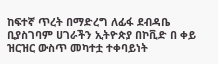ከፍተኛ ጥረት በማድረግ ለፊፋ ደብዳቤ ቢያስገባም ሀገራችን ኢትዮጵያ በኮቪድ በ ቀይ ዝርዝር ውስጥ መካተቷ ተቀባይነት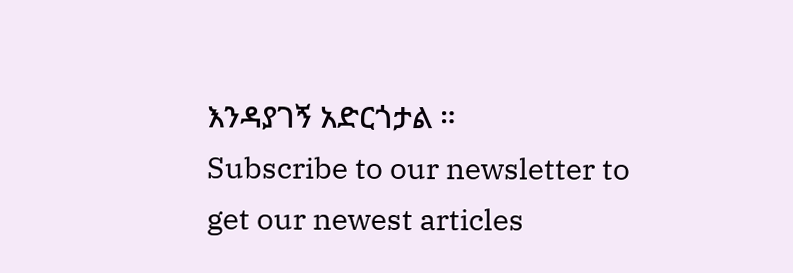እንዳያገኝ አድርጎታል ።
Subscribe to our newsletter to get our newest articles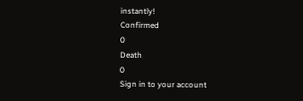instantly!
Confirmed
0
Death
0
Sign in to your account